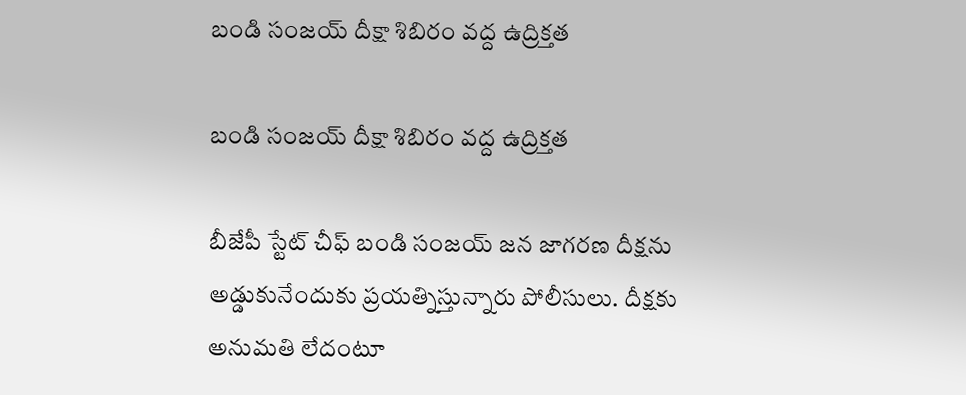బండి సంజయ్ దీక్షా శిబిరం వద్ద ఉద్రిక్తత

బండి సంజయ్ దీక్షా శిబిరం వద్ద ఉద్రిక్తత

బీజేపీ స్టేట్ చీఫ్ బండి సంజయ్ జన జాగరణ దీక్షను అడ్డుకునేందుకు ప్రయత్నిస్తున్నారు పోలీసులు. దీక్షకు అనుమతి లేదంటూ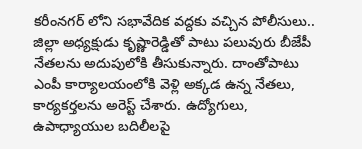కరీంనగర్ లోని సభావేదిక వద్దకు వచ్చిన పోలీసులు.. జిల్లా అధ్యక్షుడు కృష్ణారెడ్డితో పాటు పలువురు బీజేపీ నేతలను అదుపులోకి తీసుకున్నారు. దాంతోపాటు ఎంపీ కార్యాలయంలోకి వెళ్లి అక్కడ ఉన్న నేతలు, కార్యకర్తలను అరెస్ట్ చేశారు. ఉద్యోగులు, ఉపాధ్యాయుల బదిలీలపై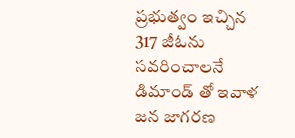ప్రభుత్వం ఇచ్చిన  317 జీఓను సవరించాలనే డిమాండ్ తో ఇవాళ జన జాగరణ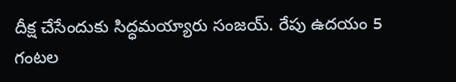దీక్ష చేసేందుకు సిద్ధమయ్యారు సంజయ్. రేపు ఉదయం 5 గంటల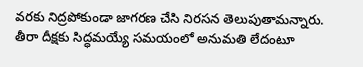వరకు నిద్రపోకుండా జాగరణ చేసి నిరసన తెలుపుతామన్నారు. తీరా దీక్షకు సిద్ధమయ్యే సమయంలో అనుమతి లేదంటూ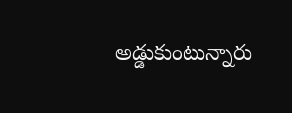అడ్డుకుంటున్నారు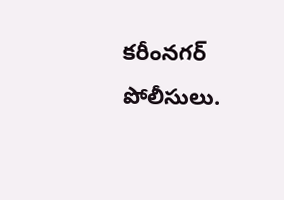కరీంనగర్ పోలీసులు.